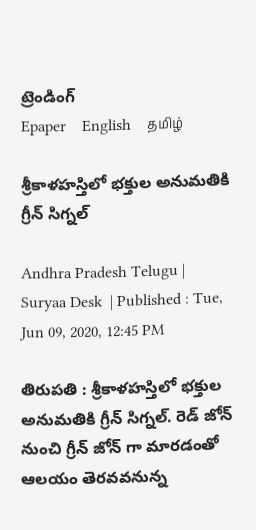ట్రెండింగ్
Epaper    English    தமிழ்

శ్రీకాళహస్తిలో భక్తుల అనుమతికి గ్రీన్ సిగ్నల్

Andhra Pradesh Telugu |  Suryaa Desk  | Published : Tue, Jun 09, 2020, 12:45 PM

తిరుపతి : శ్రీకాళహస్తిలో భక్తుల అనుమతికి గ్రీన్ సిగ్నల్. రెడ్ జోన్ నుంచి గ్రీన్ జోన్ గా మారడంతో ఆలయం తెరవవనున్న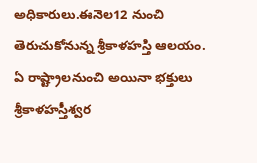అధికారులు.ఈనెల12 నుంచి తెరుచుకోనున్న శ్రీకాళహస్తి ఆలయం. ఏ రాష్ట్రాలనుంచి అయినా భక్తులు శ్రీకాళహస్తీశ్వర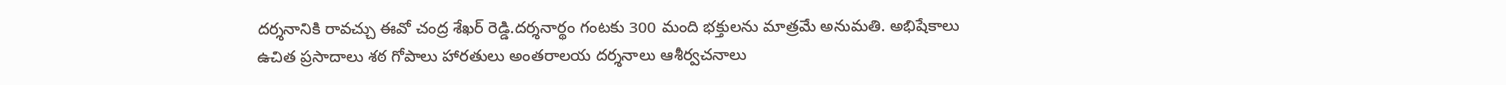దర్శనానికి రావచ్చు ఈవో చంద్ర శేఖర్ రెడ్డి.దర్శనార్థం గంటకు 300 మంది భక్తులను మాత్రమే అనుమతి. అభిషేకాలు ఉచిత ప్రసాదాలు శఠ గోపాలు హారతులు అంతరాలయ దర్శనాలు ఆశీర్వచనాలు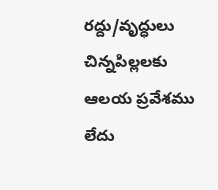రద్దు/వృద్ధులు  చిన్నపిల్లలకు ఆలయ ప్రవేశము లేదు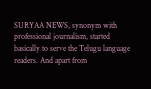SURYAA NEWS, synonym with professional journalism, started basically to serve the Telugu language readers. And apart from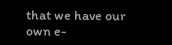that we have our own e-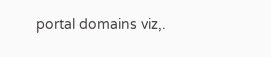portal domains viz,.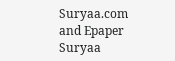Suryaa.com and Epaper Suryaa